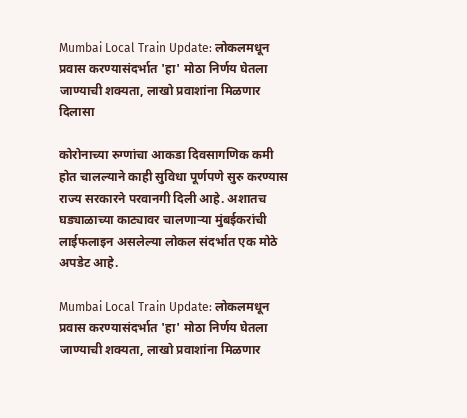Mumbai Local Train Update: लोकलमधून प्रवास करण्यासंदर्भात 'हा' मोठा निर्णय घेतला जाण्याची शक्यता, लाखो प्रवाशांना मिळणार दिलासा

कोरोनाच्या रुग्णांचा आकडा दिवसागणिक कमी होत चालल्याने काही सुविधा पूर्णपणे सुरु करण्यास राज्य सरकारने परवानगी दिली आहे. अशातच घड्याळाच्या काट्यावर चालणाऱ्या मुंबईकरांची लाईफलाइन असलेल्या लोकल संदर्भात एक मोठे अपडेट आहे.

Mumbai Local Train Update: लोकलमधून प्रवास करण्यासंदर्भात 'हा' मोठा निर्णय घेतला जाण्याची शक्यता, लाखो प्रवाशांना मिळणार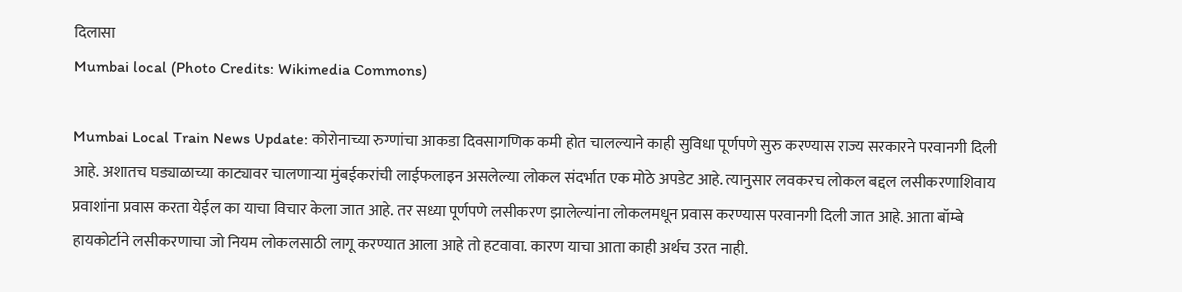दिलासा
Mumbai local (Photo Credits: Wikimedia Commons)

Mumbai Local Train News Update: कोरोनाच्या रुग्णांचा आकडा दिवसागणिक कमी होत चालल्याने काही सुविधा पूर्णपणे सुरु करण्यास राज्य सरकारने परवानगी दिली आहे. अशातच घड्याळाच्या काट्यावर चालणाऱ्या मुंबईकरांची लाईफलाइन असलेल्या लोकल संदर्भात एक मोठे अपडेट आहे. त्यानुसार लवकरच लोकल बद्दल लसीकरणाशिवाय प्रवाशांना प्रवास करता येईल का याचा विचार केला जात आहे. तर सध्या पूर्णपणे लसीकरण झालेल्यांना लोकलमधून प्रवास करण्यास परवानगी दिली जात आहे. आता बॉम्बे हायकोर्टाने लसीकरणाचा जो नियम लोकलसाठी लागू करण्यात आला आहे तो हटवावा. कारण याचा आता काही अर्थच उरत नाही.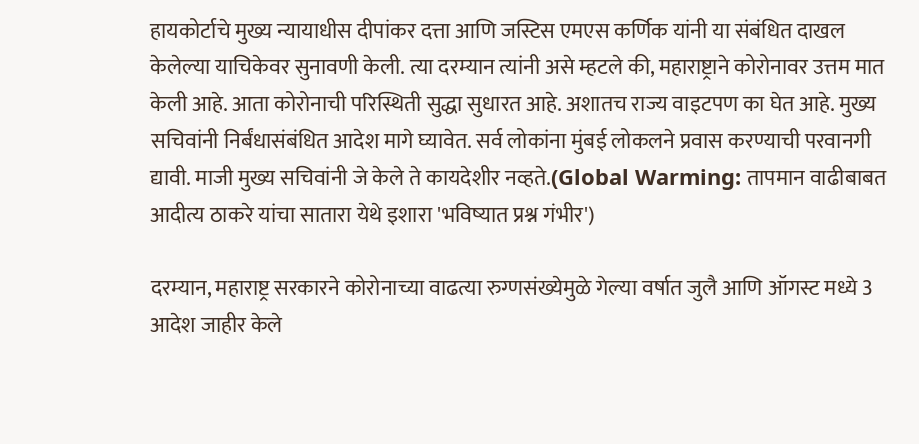हायकोर्टाचे मुख्य न्यायाधीस दीपांकर दत्ता आणि जस्टिस एमएस कर्णिक यांनी या संबंधित दाखल केलेल्या याचिकेवर सुनावणी केली. त्या दरम्यान त्यांनी असे म्हटले की, महाराष्ट्राने कोरोनावर उत्तम मात केली आहे. आता कोरोनाची परिस्थिती सुद्धा सुधारत आहे. अशातच राज्य वाइटपण का घेत आहे. मुख्य सचिवांनी निर्बंधासंबंधित आदेश मागे घ्यावेत. सर्व लोकांना मुंबई लोकलने प्रवास करण्याची परवानगी द्यावी. माजी मुख्य सचिवांनी जे केले ते कायदेशीर नव्हते.(Global Warming: तापमान वाढीबाबत आदीत्य ठाकरे यांचा सातारा येथे इशारा 'भविष्यात प्रश्न गंभीर')

दरम्यान, महाराष्ट्र सरकारने कोरोनाच्या वाढत्या रुग्णसंख्येमुळे गेल्या वर्षात जुलै आणि ऑगस्ट मध्ये 3 आदेश जाहीर केले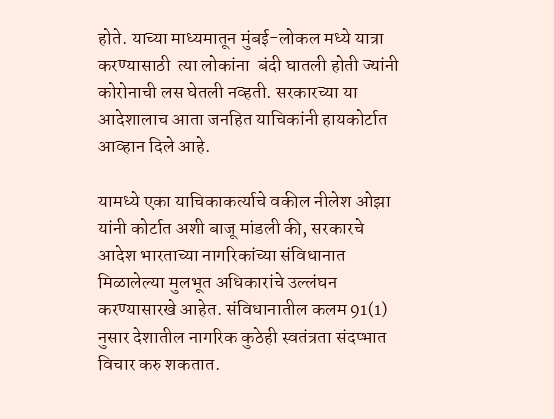होते. याच्या माध्यमातून मुंबई-लोकल मध्ये यात्रा करण्यासाठी  त्या लोकांना  बंदी घातली होती ज्यांनी कोरोनाची लस घेतली नव्हती. सरकारच्या या आदेशालाच आता जनहित याचिकांनी हायकोर्टात आव्हान दिले आहे.

यामध्ये एका याचिकाकर्त्याचे वकील नीलेश ओझा यांनी कोर्टात अशी बाजू मांडली की, सरकारचे आदेश भारताच्या नागरिकांच्या संविधानात मिळालेल्या मुलभूत अधिकारांचे उल्लंघन करण्यासारखे आहेत. संविधानातील कलम 91(1) नुसार देशातील नागरिक कुठेही स्वतंत्रता संदप्भात विचार करु शकतात.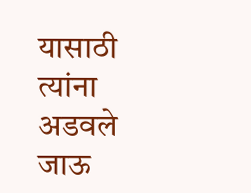यासाठी त्यांना अडवले जाऊ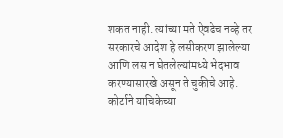शकत नाही. त्यांच्या मते ऐवढेच नव्हे तर सरकारचे आदेश हे लसीकरण झालेल्या आणि लस न घेतलेल्यांमध्ये भेदभाव करण्यासारखे असून ते चुकीचे आहे. कोर्टाने याचिकेच्या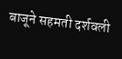बाजूने सहमती दर्शवली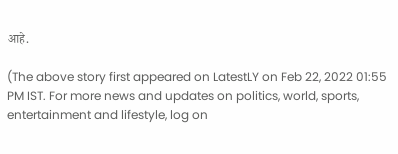आहे.

(The above story first appeared on LatestLY on Feb 22, 2022 01:55 PM IST. For more news and updates on politics, world, sports, entertainment and lifestyle, log on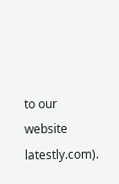to our website latestly.com).